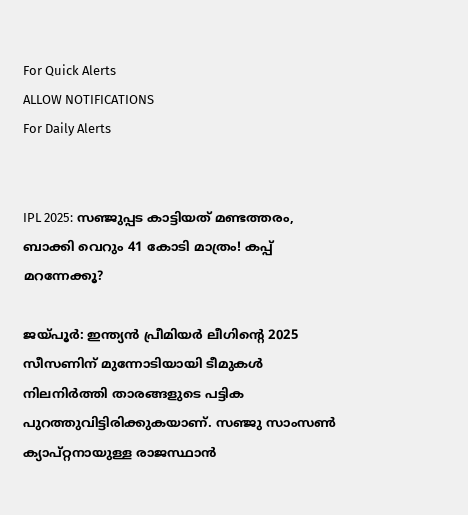For Quick Alerts
ALLOW NOTIFICATIONS
For Daily Alerts


IPL 2025: സഞ്ജുപ്പട കാട്ടിയത് മണ്ടത്തരം, ബാക്കി വെറും 41 കോടി മാത്രം! കപ്പ് മറന്നേക്കൂ?

ജയ്പൂര്‍: ഇന്ത്യന്‍ പ്രീമിയര്‍ ലീഗിന്റെ 2025 സീസണിന് മുന്നോടിയായി ടീമുകള്‍ നിലനിര്‍ത്തി താരങ്ങളുടെ പട്ടിക പുറത്തുവിട്ടിരിക്കുകയാണ്. സഞ്ജു സാംസണ്‍ ക്യാപ്റ്റനായുള്ള രാജസ്ഥാന്‍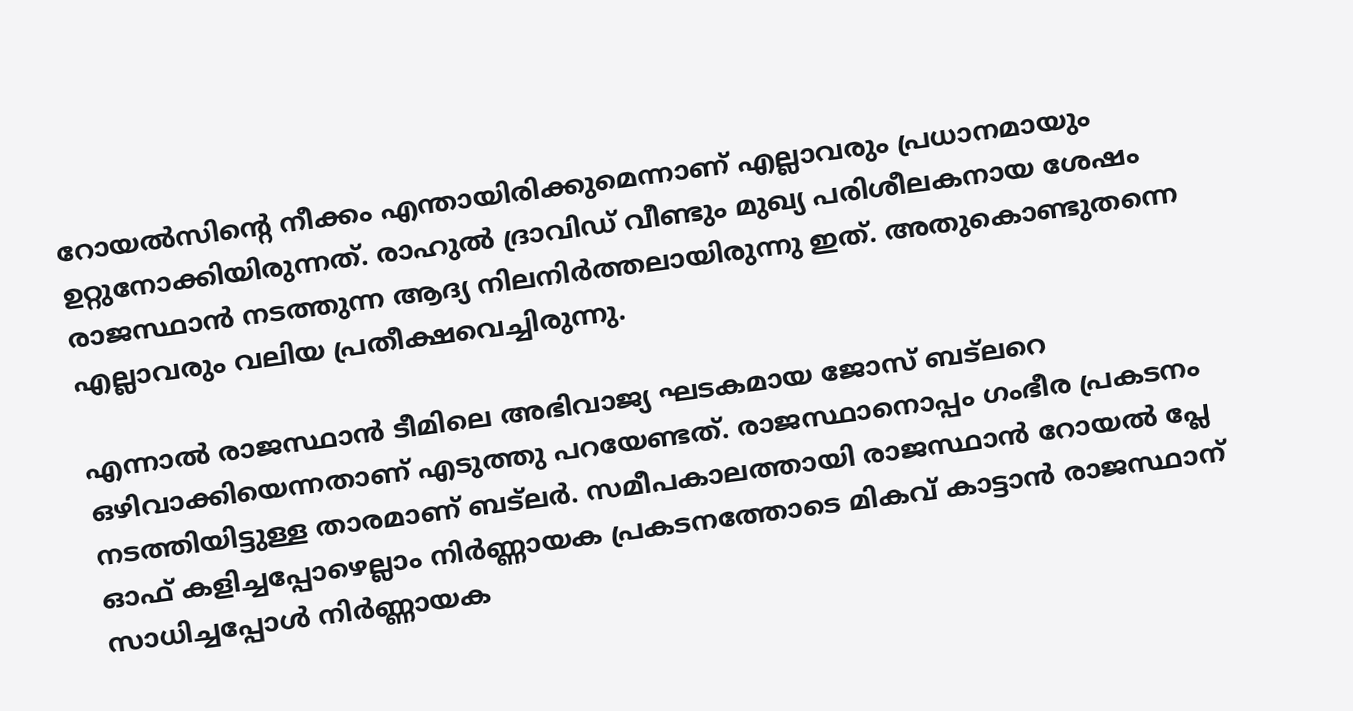റോയല്‍സിന്റെ നീക്കം എന്തായിരിക്കുമെന്നാണ് എല്ലാവരും പ്രധാനമായും ഉറ്റുനോക്കിയിരുന്നത്. രാഹുല്‍ ദ്രാവിഡ് വീണ്ടും മുഖ്യ പരിശീലകനായ ശേഷം രാജസ്ഥാന്‍ നടത്തുന്ന ആദ്യ നിലനിര്‍ത്തലായിരുന്നു ഇത്. അതുകൊണ്ടുതന്നെ എല്ലാവരും വലിയ പ്രതീക്ഷവെച്ചിരുന്നു.

എന്നാല്‍ രാജസ്ഥാന്‍ ടീമിലെ അഭിവാജ്യ ഘടകമായ ജോസ് ബട്‌ലറെ ഒഴിവാക്കിയെന്നതാണ് എടുത്തു പറയേണ്ടത്. രാജസ്ഥാനൊപ്പം ഗംഭീര പ്രകടനം നടത്തിയിട്ടുള്ള താരമാണ് ബട്‌ലര്‍. സമീപകാലത്തായി രാജസ്ഥാന്‍ റോയല്‍ പ്ലേ ഓഫ് കളിച്ചപ്പോഴെല്ലാം നിര്‍ണ്ണായക പ്രകടനത്തോടെ മികവ് കാട്ടാന്‍ രാജസ്ഥാന് സാധിച്ചപ്പോള്‍ നിര്‍ണ്ണായക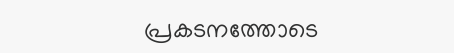പ്രകടനത്തോടെ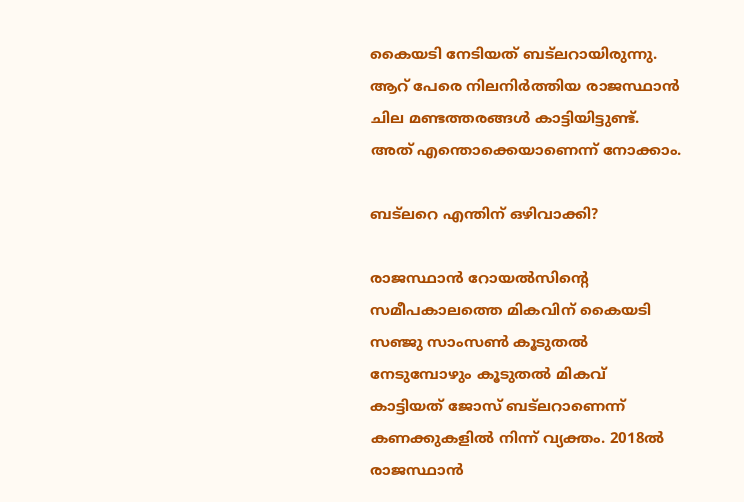കൈയടി നേടിയത് ബട്‌ലറായിരുന്നു. ആറ് പേരെ നിലനിര്‍ത്തിയ രാജസ്ഥാന്‍ ചില മണ്ടത്തരങ്ങള്‍ കാട്ടിയിട്ടുണ്ട്. അത് എന്തൊക്കെയാണെന്ന് നോക്കാം.

ബട്‌ലറെ എന്തിന് ഒഴിവാക്കി?

രാജസ്ഥാന്‍ റോയല്‍സിന്റെ സമീപകാലത്തെ മികവിന് കൈയടി സഞ്ജു സാംസണ്‍ കൂടുതല്‍ നേടുമ്പോഴും കൂടുതല്‍ മികവ് കാട്ടിയത് ജോസ് ബട്‌ലറാണെന്ന് കണക്കുകളില്‍ നിന്ന് വ്യക്തം. 2018ല്‍ രാജസ്ഥാന്‍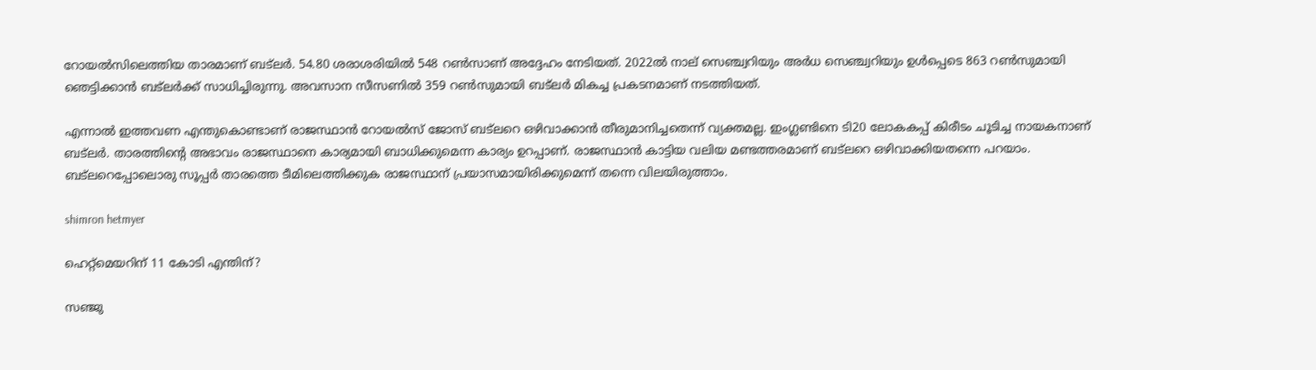റോയല്‍സിലെത്തിയ താരമാണ് ബട്‌ലര്‍. 54.80 ശരാശരിയില്‍ 548 റണ്‍സാണ് അദ്ദേഹം നേടിയത്. 2022ല്‍ നാല് സെഞ്ച്വറിയും അര്‍ധ സെഞ്ച്വറിയും ഉള്‍പ്പെടെ 863 റണ്‍സുമായി ഞെട്ടിക്കാന്‍ ബട്‌ലര്‍ക്ക് സാധിച്ചിരുന്നു. അവസാന സീസണില്‍ 359 റണ്‍സുമായി ബട്‌ലര്‍ മികച്ച പ്രകടനമാണ് നടത്തിയത്.

എന്നാല്‍ ഇത്തവണ എന്തുകൊണ്ടാണ് രാജസ്ഥാന്‍ റോയല്‍സ് ജോസ് ബട്‌ലറെ ഒഴിവാക്കാന്‍ തീരുമാനിച്ചതെന്ന് വ്യക്തമല്ല. ഇംഗ്ലണ്ടിനെ ടി20 ലോകകപ്പ് കിരീടം ചൂടിച്ച നായകനാണ് ബട്‌ലര്‍. താരത്തിന്റെ അഭാവം രാജസ്ഥാനെ കാര്യമായി ബാധിക്കുമെന്ന കാര്യം ഉറപ്പാണ്. രാജസ്ഥാന്‍ കാട്ടിയ വലിയ മണ്ടത്തരമാണ് ബട്‌ലറെ ഒഴിവാക്കിയതന്നെ പറയാം. ബട്‌ലറെപ്പോലൊരു സൂപ്പര്‍ താരത്തെ ടീമിലെത്തിക്കുക രാജസ്ഥാന് പ്രയാസമായിരിക്കുമെന്ന് തന്നെ വിലയിരുത്താം.

shimron hetmyer

ഹെറ്റ്‌മെയറിന് 11 കോടി എന്തിന്?

സഞ്ജു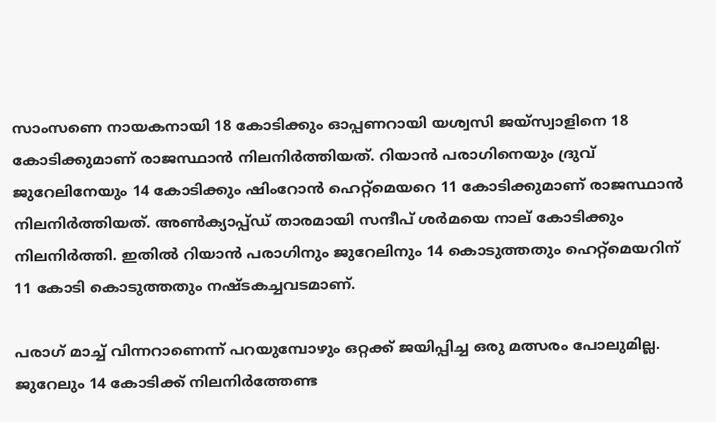സാംസണെ നായകനായി 18 കോടിക്കും ഓപ്പണറായി യശ്വസി ജയ്‌സ്വാളിനെ 18 കോടിക്കുമാണ് രാജസ്ഥാന്‍ നിലനിര്‍ത്തിയത്. റിയാന്‍ പരാഗിനെയും ദ്രുവ് ജുറേലിനേയും 14 കോടിക്കും ഷിംറോന്‍ ഹെറ്റ്‌മെയറെ 11 കോടിക്കുമാണ് രാജസ്ഥാന്‍ നിലനിര്‍ത്തിയത്. അണ്‍ക്യാപ്പ്ഡ് താരമായി സന്ദീപ് ശര്‍മയെ നാല് കോടിക്കും നിലനിര്‍ത്തി. ഇതില്‍ റിയാന്‍ പരാഗിനും ജുറേലിനും 14 കൊടുത്തതും ഹെറ്റ്‌മെയറിന് 11 കോടി കൊടുത്തതും നഷ്ടകച്ചവടമാണ്.

പരാഗ് മാച്ച് വിന്നറാണെന്ന് പറയുമ്പോഴും ഒറ്റക്ക് ജയിപ്പിച്ച ഒരു മത്സരം പോലുമില്ല. ജുറേലും 14 കോടിക്ക് നിലനിര്‍ത്തേണ്ട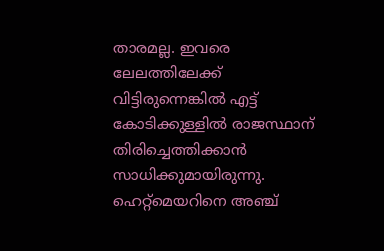താരമല്ല. ഇവരെ ലേലത്തിലേക്ക് വിട്ടിരുന്നെങ്കില്‍ എട്ട് കോടിക്കുള്ളില്‍ രാജസ്ഥാന് തിരിച്ചെത്തിക്കാന്‍ സാധിക്കുമായിരുന്നു. ഹെറ്റ്‌മെയറിനെ അഞ്ച്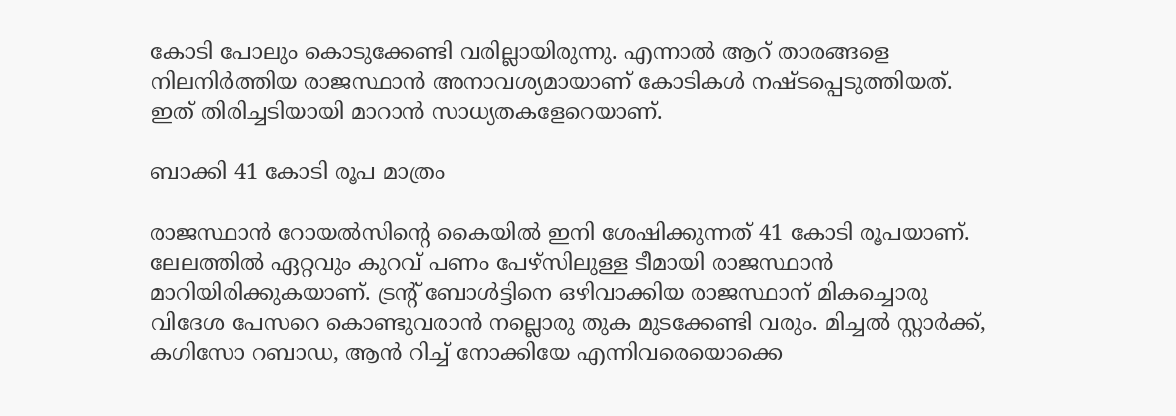കോടി പോലും കൊടുക്കേണ്ടി വരില്ലായിരുന്നു. എന്നാല്‍ ആറ് താരങ്ങളെ നിലനിര്‍ത്തിയ രാജസ്ഥാന്‍ അനാവശ്യമായാണ് കോടികള്‍ നഷ്ടപ്പെടുത്തിയത്. ഇത് തിരിച്ചടിയായി മാറാന്‍ സാധ്യതകളേറെയാണ്.

ബാക്കി 41 കോടി രൂപ മാത്രം

രാജസ്ഥാന്‍ റോയല്‍സിന്റെ കൈയില്‍ ഇനി ശേഷിക്കുന്നത് 41 കോടി രൂപയാണ്. ലേലത്തില്‍ ഏറ്റവും കുറവ് പണം പേഴ്‌സിലുള്ള ടീമായി രാജസ്ഥാന്‍ മാറിയിരിക്കുകയാണ്. ട്രന്റ് ബോള്‍ട്ടിനെ ഒഴിവാക്കിയ രാജസ്ഥാന് മികച്ചൊരു വിദേശ പേസറെ കൊണ്ടുവരാന്‍ നല്ലൊരു തുക മുടക്കേണ്ടി വരും. മിച്ചല്‍ സ്റ്റാര്‍ക്ക്, കഗിസോ റബാഡ, ആന്‍ റിച്ച് നോക്കിയേ എന്നിവരെയൊക്കെ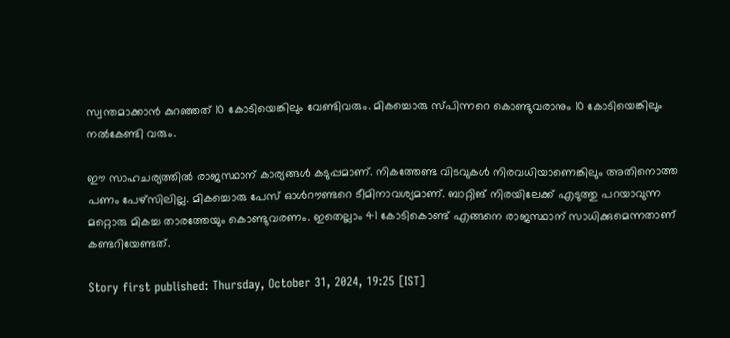സ്വന്തമാക്കാന്‍ കുറഞ്ഞത് 10 കോടിയെങ്കിലും വേണ്ടിവരും. മികച്ചൊരു സ്പിന്നറെ കൊണ്ടുവരാനും 10 കോടിയെങ്കിലും നല്‍കേണ്ടി വരും.

ഈ സാഹചര്യത്തില്‍ രാജസ്ഥാന് കാര്യങ്ങള്‍ കടുപ്പമാണ്. നികത്തേണ്ട വിടവുകള്‍ നിരവധിയാണെങ്കിലും അതിനൊത്ത പണം പേഴ്‌സിലില്ല. മികച്ചൊരു പേസ് ഓള്‍റൗണ്ടറെ ടീമിനാവശ്യമാണ്. ബാറ്റിങ് നിരയിലേക്ക് എടുത്തു പറയാവുന്ന മറ്റൊരു മികച്ച താരത്തേയും കൊണ്ടുവരണം. ഇതെല്ലാം 41 കോടികൊണ്ട് എങ്ങനെ രാജസ്ഥാന് സാധിക്കുമെന്നതാണ് കണ്ടറിയേണ്ടത്.

Story first published: Thursday, October 31, 2024, 19:25 [IST]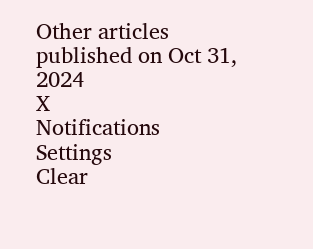Other articles published on Oct 31, 2024
X
Notifications
Settings
Clear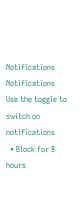Notifications
Notifications
Use the toggle to switch on notifications
  • Block for 8 hours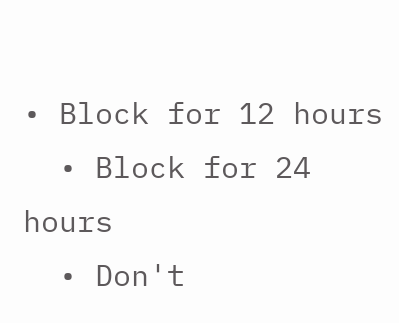• Block for 12 hours
  • Block for 24 hours
  • Don't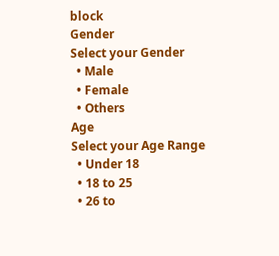block
Gender
Select your Gender
  • Male
  • Female
  • Others
Age
Select your Age Range
  • Under 18
  • 18 to 25
  • 26 to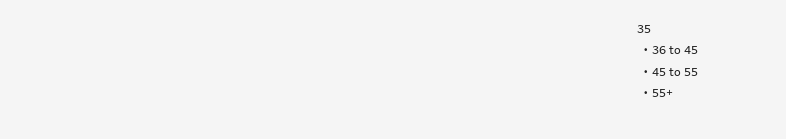35
  • 36 to 45
  • 45 to 55
  • 55+